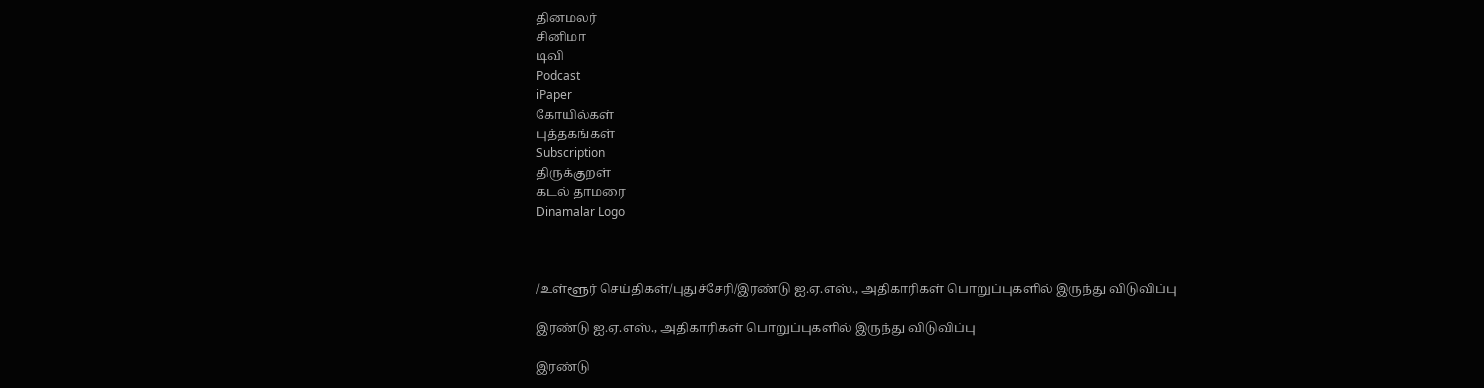தினமலர்
சினிமா
டிவி
Podcast
iPaper
கோயில்கள்
புத்தகங்கள்
Subscription
திருக்குறள்
கடல் தாமரை
Dinamalar Logo



/உள்ளூர் செய்திகள்/புதுச்சேரி/இரண்டு ஐ.ஏ.எஸ்., அதிகாரிகள் பொறுப்புகளில் இருந்து விடுவிப்பு

இரண்டு ஐ.ஏ.எஸ்., அதிகாரிகள் பொறுப்புகளில் இருந்து விடுவிப்பு

இரண்டு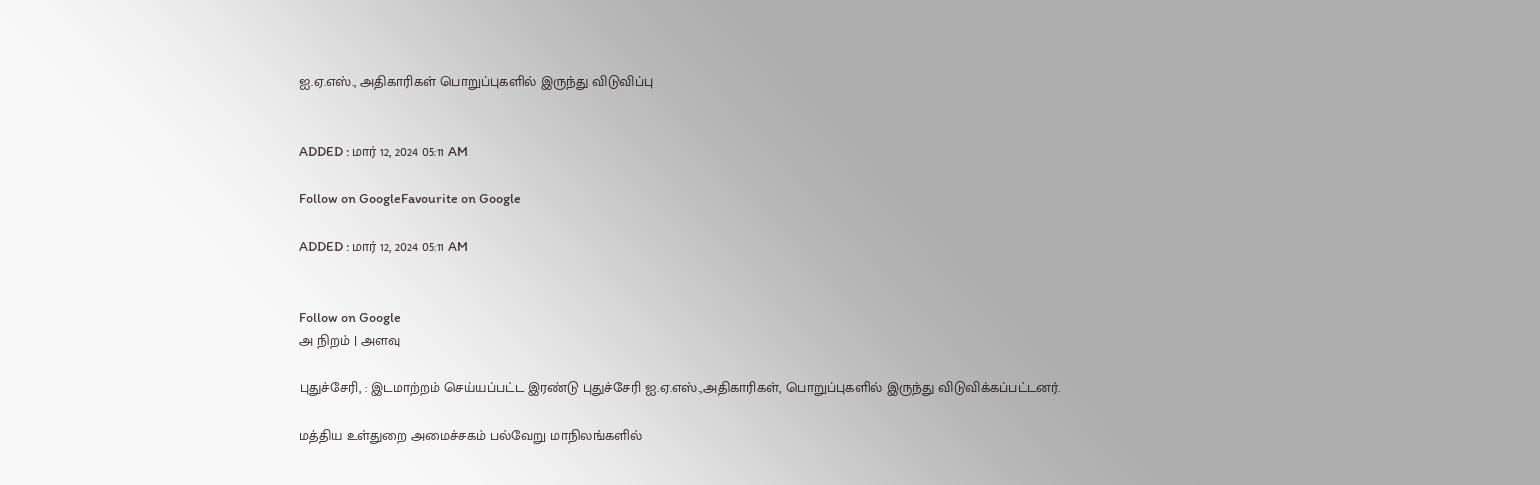ஐ.ஏ.எஸ்., அதிகாரிகள் பொறுப்புகளில் இருந்து விடுவிப்பு


ADDED : மார் 12, 2024 05:11 AM

Follow on GoogleFavourite on Google

ADDED : மார் 12, 2024 05:11 AM


Follow on Google
அ நிறம் | அளவு

புதுச்சேரி, : இடமாற்றம் செய்யப்பட்ட இரண்டு புதுச்சேரி ஐ.ஏ.எஸ்.,அதிகாரிகள், பொறுப்புகளில் இருந்து விடுவிக்கப்பட்டனர்.

மத்திய உள்துறை அமைச்சகம் பல்வேறு மாநிலங்களில்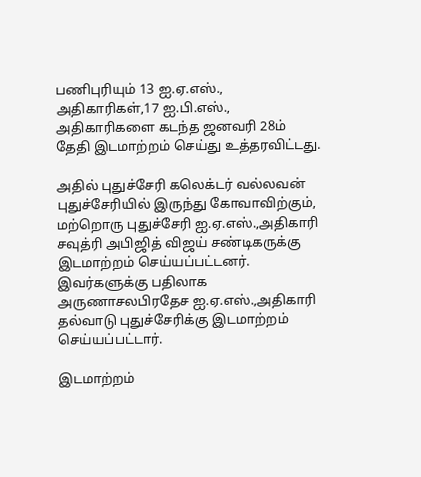பணிபுரியும் 13 ஐ.ஏ.எஸ்., அதிகாரிகள்,17 ஐ.பி.எஸ்., அதிகாரிகளை கடந்த ஜனவரி 28ம் தேதி இடமாற்றம் செய்து உத்தரவிட்டது.

அதில் புதுச்சேரி கலெக்டர் வல்லவன் புதுச்சேரியில் இருந்து கோவாவிற்கும், மற்றொரு புதுச்சேரி ஐ.ஏ.எஸ்.,அதிகாரி சவுத்ரி அபிஜித் விஜய் சண்டிகருக்கு இடமாற்றம் செய்யப்பட்டனர். இவர்களுக்கு பதிலாக அருணாசலபிரதேச ஐ.ஏ.எஸ்.,அதிகாரி தல்வாடு புதுச்சேரிக்கு இடமாற்றம் செய்யப்பட்டார்.

இடமாற்றம்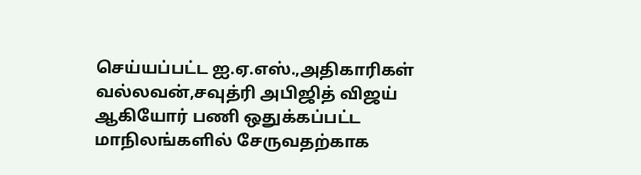செய்யப்பட்ட ஐ.ஏ.எஸ்.,அதிகாரிகள் வல்லவன்,சவுத்ரி அபிஜித் விஜய் ஆகியோர் பணி ஒதுக்கப்பட்ட மாநிலங்களில் சேருவதற்காக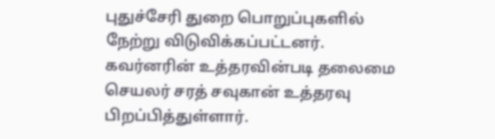புதுச்சேரி துறை பொறுப்புகளில் நேற்று விடுவிக்கப்பட்டனர். கவர்னரின் உத்தரவின்படி தலைமை செயலர் சரத் சவுகான் உத்தரவு பிறப்பித்துள்ளார்.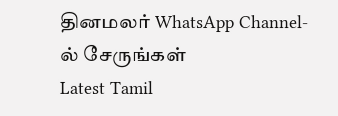தினமலர் WhatsApp Channel-ல் சேருங்கள்
Latest Tamil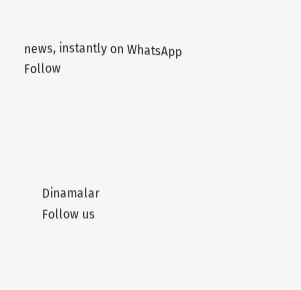news, instantly on WhatsApp
Follow





      Dinamalar
      Follow us